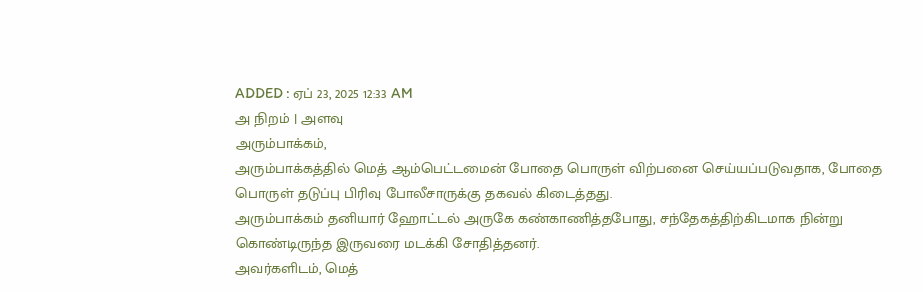ADDED : ஏப் 23, 2025 12:33 AM
அ நிறம் | அளவு
அரும்பாக்கம்,
அரும்பாக்கத்தில் மெத் ஆம்பெட்டமைன் போதை பொருள் விற்பனை செய்யப்படுவதாக, போதை பொருள் தடுப்பு பிரிவு போலீசாருக்கு தகவல் கிடைத்தது.
அரும்பாக்கம் தனியார் ஹோட்டல் அருகே கண்காணித்தபோது, சந்தேகத்திற்கிடமாக நின்று கொண்டிருந்த இருவரை மடக்கி சோதித்தனர்.
அவர்களிடம், மெத்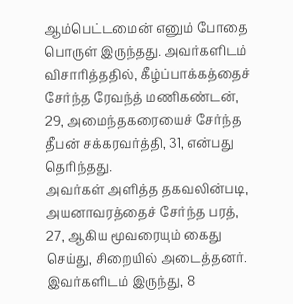ஆம்பெட்டமைன் எனும் போதை பொருள் இருந்தது. அவர்களிடம் விசாரித்ததில், கீழ்ப்பாக்கத்தைச் சேர்ந்த ரேவந்த் மணிகண்டன், 29, அமைந்தகரையைச் சேர்ந்த தீபன் சக்கரவர்த்தி, 31, என்பது தெரிந்தது.
அவர்கள் அளித்த தகவலின்படி, அயனாவரத்தைச் சேர்ந்த பரத், 27, ஆகிய மூவரையும் கைது செய்து, சிறையில் அடைத்தனர். இவர்களிடம் இருந்து, 8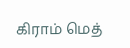கிராம் மெத்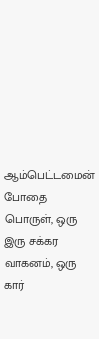ஆம்பெட்டமைன் போதை பொருள், ஒரு இரு சக்கர வாகனம், ஒரு கார்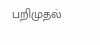பறிமுதல்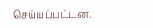செய்யப்பட்டன.